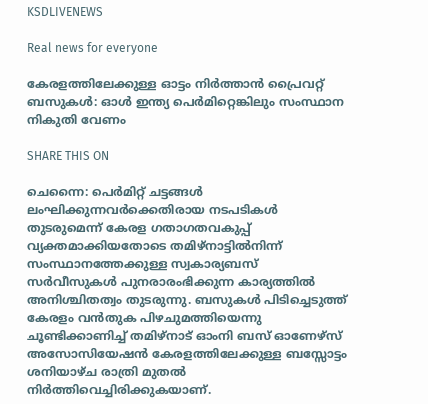KSDLIVENEWS

Real news for everyone

കേരളത്തിലേക്കുള്ള ഓട്ടം നിര്‍ത്താന്‍ പ്രൈവറ്റ് ബസുകള്‍: ഓള്‍ ഇന്ത്യ പെര്‍മിറ്റെങ്കിലും സംസ്ഥാന നികുതി വേണം

SHARE THIS ON

ചെന്നൈ: പെര്‍മിറ്റ് ചട്ടങ്ങള്‍ ലംഘിക്കുന്നവര്‍ക്കെതിരായ നടപടികള്‍ തുടരുമെന്ന് കേരള ഗതാഗതവകുപ്പ് വ്യക്തമാക്കിയതോടെ തമിഴ്നാട്ടില്‍നിന്ന് സംസ്ഥാനത്തേക്കുള്ള സ്വകാര്യബസ് സര്‍വീസുകള്‍ പുനരാരംഭിക്കുന്ന കാര്യത്തില്‍ അനിശ്ചിതത്വം തുടരുന്നു. ബസുകള്‍ പിടിച്ചെടുത്ത് കേരളം വന്‍തുക പിഴചുമത്തിയെന്നു ചൂണ്ടിക്കാണിച്ച് തമിഴ്നാട് ഓംനി ബസ് ഓണേഴ്സ് അസോസിയേഷന്‍ കേരളത്തിലേക്കുള്ള ബസ്സോട്ടം ശനിയാഴ്ച രാത്രി മുതല്‍ നിര്‍ത്തിവെച്ചിരിക്കുകയാണ്.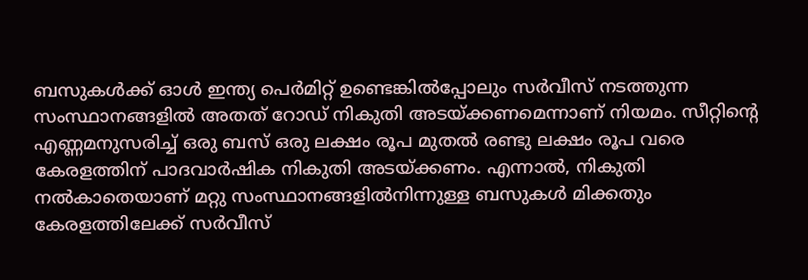ബസുകള്‍ക്ക് ഓള്‍ ഇന്ത്യ പെര്‍മിറ്റ് ഉണ്ടെങ്കില്‍പ്പോലും സര്‍വീസ് നടത്തുന്ന സംസ്ഥാനങ്ങളില്‍ അതത് റോഡ് നികുതി അടയ്ക്കണമെന്നാണ് നിയമം. സീറ്റിന്റെ എണ്ണമനുസരിച്ച് ഒരു ബസ് ഒരു ലക്ഷം രൂപ മുതല്‍ രണ്ടു ലക്ഷം രൂപ വരെ കേരളത്തിന് പാദവാര്‍ഷിക നികുതി അടയ്ക്കണം. എന്നാല്‍, നികുതി നല്‍കാതെയാണ് മറ്റു സംസ്ഥാനങ്ങളില്‍നിന്നുള്ള ബസുകള്‍ മിക്കതും കേരളത്തിലേക്ക് സര്‍വീസ്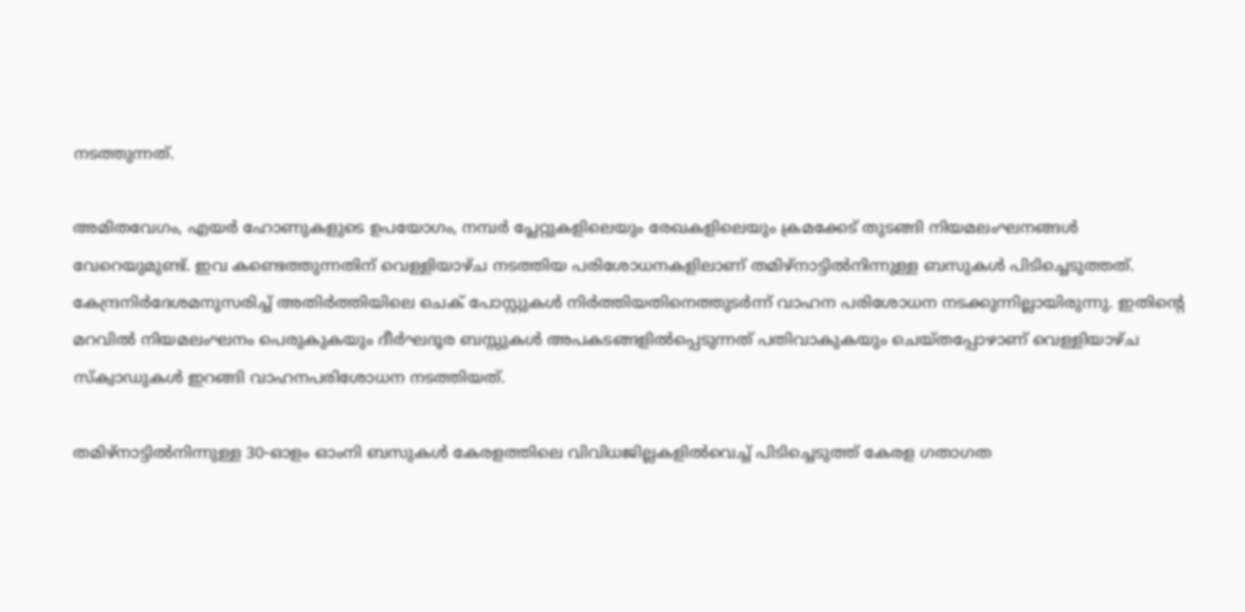നടത്തുന്നത്.

അമിതവേഗം, എയര്‍ ഹോണുകളുടെ ഉപയോഗം, നമ്പര്‍ പ്ലേറ്റുകളിലെയും രേഖകളിലെയും ക്രമക്കേട് തുടങ്ങി നിയമലംഘനങ്ങള്‍ വേറെയുമുണ്ട്. ഇവ കണ്ടെത്തുന്നതിന് വെള്ളിയാഴ്ച നടത്തിയ പരിശോധനകളിലാണ് തമിഴ്നാട്ടില്‍നിന്നുള്ള ബസുകള്‍ പിടിച്ചെടുത്തത്. കേന്ദ്രനിര്‍ദേശമനുസരിച്ച് അതിര്‍ത്തിയിലെ ചെക് പോസ്റ്റുകള്‍ നിര്‍ത്തിയതിനെത്തുടര്‍ന്ന് വാഹന പരിശോധന നടക്കുന്നില്ലായിരുന്നു. ഇതിന്റെ മറവില്‍ നിയമലംഘനം പെരുകുകയും ദീര്‍ഘദൂര ബസ്സുകള്‍ അപകടങ്ങളില്‍പ്പെടുന്നത് പതിവാകുകയും ചെയ്തപ്പോഴാണ് വെള്ളിയാഴ്ച സ്‌ക്വാഡുകള്‍ ഇറങ്ങി വാഹനപരിശോധന നടത്തിയത്.

തമിഴ്നാട്ടില്‍നിന്നുള്ള 30-ഓളം ഓംനി ബസുകള്‍ കേരളത്തിലെ വിവിധജില്ലകളില്‍വെച്ച് പിടിച്ചെടുത്ത് കേരള ഗതാഗത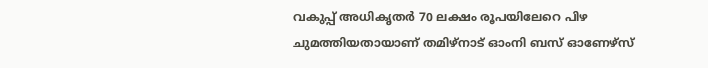വകുപ്പ് അധികൃതര്‍ 70 ലക്ഷം രൂപയിലേറെ പിഴ ചുമത്തിയതായാണ് തമിഴ്നാട് ഓംനി ബസ് ഓണേഴ്സ്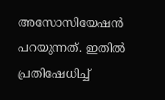അസോസിയേഷന്‍ പറയുന്നത്. ഇതില്‍ പ്രതിഷേധിച്ച്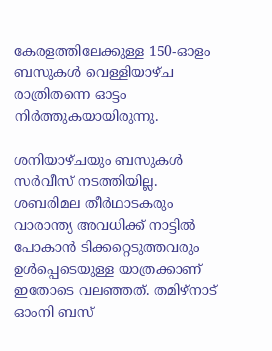കേരളത്തിലേക്കുള്ള 150-ഓളം ബസുകള്‍ വെള്ളിയാഴ്ച രാത്രിതന്നെ ഓട്ടം നിര്‍ത്തുകയായിരുന്നു.

ശനിയാഴ്ചയും ബസുകള്‍ സര്‍വീസ് നടത്തിയില്ല. ശബരിമല തീര്‍ഥാടകരും വാരാന്ത്യ അവധിക്ക് നാട്ടില്‍ പോകാന്‍ ടിക്കറ്റെടുത്തവരും ഉള്‍പ്പെടെയുള്ള യാത്രക്കാണ് ഇതോടെ വലഞ്ഞത്. തമിഴ്നാട് ഓംനി ബസ്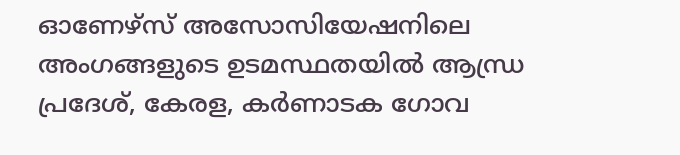ഓണേഴ്സ് അസോസിയേഷനിലെ അംഗങ്ങളുടെ ഉടമസ്ഥതയില്‍ ആന്ധ്ര പ്രദേശ്, കേരള, കര്‍ണാടക ഗോവ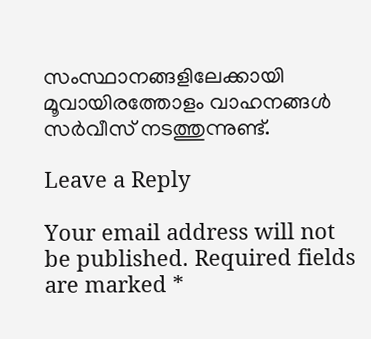സംസ്ഥാനങ്ങളിലേക്കായി മൂവായിരത്തോളം വാഹനങ്ങള്‍ സര്‍വീസ് നടത്തുന്നുണ്ട്.

Leave a Reply

Your email address will not be published. Required fields are marked *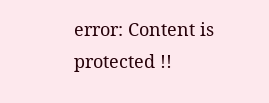error: Content is protected !!